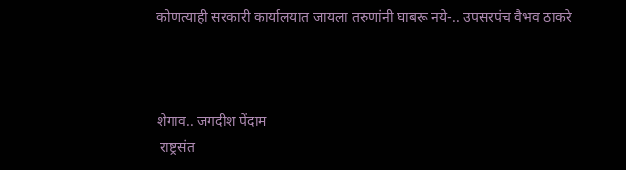कोणत्याही सरकारी कार्यालयात जायला तरुणांनी घाबरू नये-.. उपसरपंच वैभव ठाकरे



शेगाव.. जगदीश पेंदाम
 राष्ट्रसंत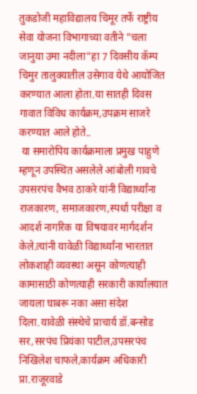तुकडोजी महाविद्यालय चिमूर तर्फे राष्ट्रीय सेवा योजना विभागाच्या वतीने "चला जानुया उमा नदीला"हा 7 दिवसीय कॅम्प चिमुर तालुक्यातील उसेगाव येथे आयोजित करण्यात आला होता.या सातही दिवस गावात विविध कार्यक्रम,उपक्रम साजरे करण्यात आले होते..
 या समारोपिय कार्यक्रमाला प्रमुख पाहुणे म्हणून उपस्थित असलेले आंबोली गावचे उपसरपंच वैभव ठाकरे यांनी विद्यार्थ्यांना राजकारण, समाजकारण,स्पर्धा परीक्षा व आदर्श नागरिक या विषयावर मार्गदर्शन केले.त्यांनी यावेळी विद्यार्थ्यांना भारतात लोकशाही व्यवस्था असून कोणत्याही कामासाठी कोणत्याही सरकारी कार्यालयात जायला घाबरू नका असा संदेश दिला.यावेळी संस्थेचे प्राचार्य डॉ.बन्सोड सर,सरपंच प्रियंका पाटील,उपसरपंच निखिलेश चाफले,कार्यक्रम अधिकारी प्रा.राजूरवाडे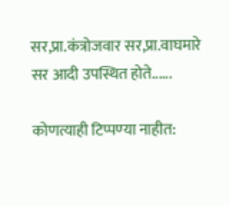सर,प्रा.कंत्रोजवार सर,प्रा.वाघमारे सर आदी उपस्थित होते......

कोणत्याही टिप्पण्‍या नाहीत: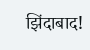झिंदाबाद!